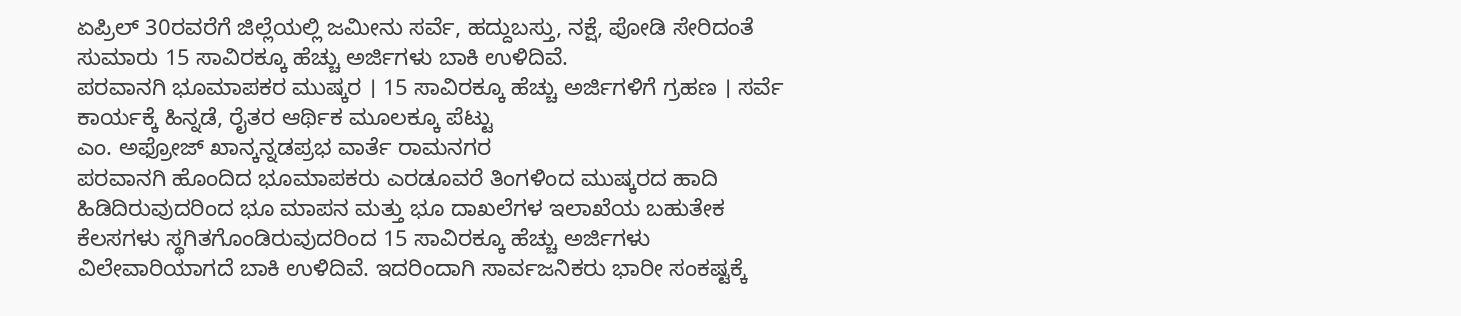ಏಪ್ರಿಲ್ 30ರವರೆಗೆ ಜಿಲ್ಲೆಯಲ್ಲಿ ಜಮೀನು ಸರ್ವೆ, ಹದ್ದುಬಸ್ತು, ನಕ್ಷೆ, ಪೋಡಿ ಸೇರಿದಂತೆ ಸುಮಾರು 15 ಸಾವಿರಕ್ಕೂ ಹೆಚ್ಚು ಅರ್ಜಿಗಳು ಬಾಕಿ ಉಳಿದಿವೆ.
ಪರವಾನಗಿ ಭೂಮಾಪಕರ ಮುಷ್ಕರ । 15 ಸಾವಿರಕ್ಕೂ ಹೆಚ್ಚು ಅರ್ಜಿಗಳಿಗೆ ಗ್ರಹಣ । ಸರ್ವೆ ಕಾರ್ಯಕ್ಕೆ ಹಿನ್ನಡೆ, ರೈತರ ಆರ್ಥಿಕ ಮೂಲಕ್ಕೂ ಪೆಟ್ಟು
ಎಂ. ಅಫ್ರೋಜ್ ಖಾನ್ಕನ್ನಡಪ್ರಭ ವಾರ್ತೆ ರಾಮನಗರ
ಪರವಾನಗಿ ಹೊಂದಿದ ಭೂಮಾಪಕರು ಎರಡೂವರೆ ತಿಂಗಳಿಂದ ಮುಷ್ಕರದ ಹಾದಿ ಹಿಡಿದಿರುವುದರಿಂದ ಭೂ ಮಾಪನ ಮತ್ತು ಭೂ ದಾಖಲೆಗಳ ಇಲಾಖೆಯ ಬಹುತೇಕ ಕೆಲಸಗಳು ಸ್ಥಗಿತಗೊಂಡಿರುವುದರಿಂದ 15 ಸಾವಿರಕ್ಕೂ ಹೆಚ್ಚು ಅರ್ಜಿಗಳು ವಿಲೇವಾರಿಯಾಗದೆ ಬಾಕಿ ಉಳಿದಿವೆ. ಇದರಿಂದಾಗಿ ಸಾರ್ವಜನಿಕರು ಭಾರೀ ಸಂಕಷ್ಟಕ್ಕೆ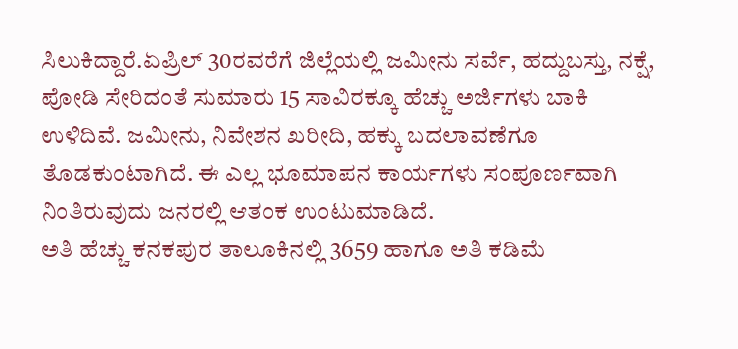ಸಿಲುಕಿದ್ದಾರೆ.ಏಪ್ರಿಲ್ 30ರವರೆಗೆ ಜಿಲ್ಲೆಯಲ್ಲಿ ಜಮೀನು ಸರ್ವೆ, ಹದ್ದುಬಸ್ತು, ನಕ್ಷೆ, ಪೋಡಿ ಸೇರಿದಂತೆ ಸುಮಾರು 15 ಸಾವಿರಕ್ಕೂ ಹೆಚ್ಚು ಅರ್ಜಿಗಳು ಬಾಕಿ ಉಳಿದಿವೆ. ಜಮೀನು, ನಿವೇಶನ ಖರೀದಿ, ಹಕ್ಕು ಬದಲಾವಣೆಗೂ ತೊಡಕುಂಟಾಗಿದೆ. ಈ ಎಲ್ಲ ಭೂಮಾಪನ ಕಾರ್ಯಗಳು ಸಂಪೂರ್ಣವಾಗಿ ನಿಂತಿರುವುದು ಜನರಲ್ಲಿ ಆತಂಕ ಉಂಟುಮಾಡಿದೆ.
ಅತಿ ಹೆಚ್ಚು ಕನಕಪುರ ತಾಲೂಕಿನಲ್ಲಿ 3659 ಹಾಗೂ ಅತಿ ಕಡಿಮೆ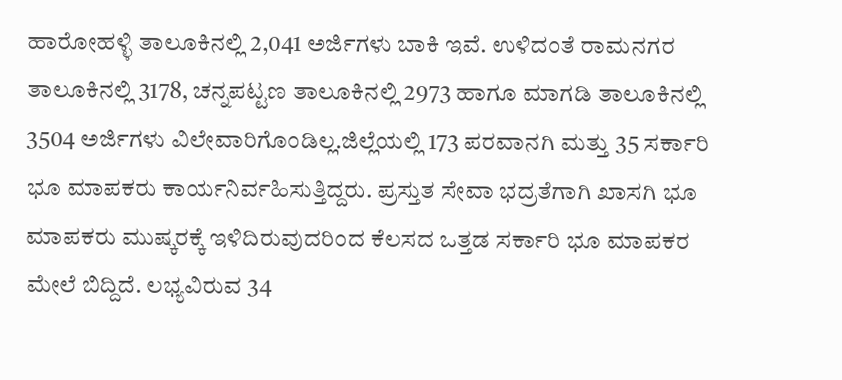ಹಾರೋಹಳ್ಳಿ ತಾಲೂಕಿನಲ್ಲಿ 2,041 ಅರ್ಜಿಗಳು ಬಾಕಿ ಇವೆ. ಉಳಿದಂತೆ ರಾಮನಗರ ತಾಲೂಕಿನಲ್ಲಿ 3178, ಚನ್ನಪಟ್ಟಣ ತಾಲೂಕಿನಲ್ಲಿ 2973 ಹಾಗೂ ಮಾಗಡಿ ತಾಲೂಕಿನಲ್ಲಿ 3504 ಅರ್ಜಿಗಳು ವಿಲೇವಾರಿಗೊಂಡಿಲ್ಲ.ಜಿಲ್ಲೆಯಲ್ಲಿ 173 ಪರವಾನಗಿ ಮತ್ತು 35 ಸರ್ಕಾರಿ ಭೂ ಮಾಪಕರು ಕಾರ್ಯನಿರ್ವಹಿಸುತ್ತಿದ್ದರು. ಪ್ರಸ್ತುತ ಸೇವಾ ಭದ್ರತೆಗಾಗಿ ಖಾಸಗಿ ಭೂ ಮಾಪಕರು ಮುಷ್ಕರಕ್ಕೆ ಇಳಿದಿರುವುದರಿಂದ ಕೆಲಸದ ಒತ್ತಡ ಸರ್ಕಾರಿ ಭೂ ಮಾಪಕರ ಮೇಲೆ ಬಿದ್ದಿದೆ. ಲಭ್ಯವಿರುವ 34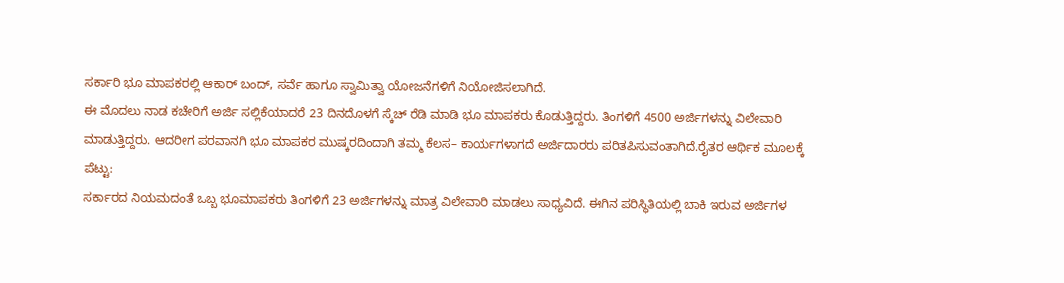ಸರ್ಕಾರಿ ಭೂ ಮಾಪಕರಲ್ಲಿ ಆಕಾರ್ ಬಂದ್, ಸರ್ವೆ ಹಾಗೂ ಸ್ವಾಮಿತ್ವಾ ಯೋಜನೆಗಳಿಗೆ ನಿಯೋಜಿಸಲಾಗಿದೆ.
ಈ ಮೊದಲು ನಾಡ ಕಚೇರಿಗೆ ಅರ್ಜಿ ಸಲ್ಲಿಕೆಯಾದರೆ 23 ದಿನದೊಳಗೆ ಸ್ಕೆಚ್ ರೆಡಿ ಮಾಡಿ ಭೂ ಮಾಪಕರು ಕೊಡುತ್ತಿದ್ದರು. ತಿಂಗಳಿಗೆ 4500 ಅರ್ಜಿಗಳನ್ನು ವಿಲೇವಾರಿ ಮಾಡುತ್ತಿದ್ದರು. ಆದರೀಗ ಪರವಾನಗಿ ಭೂ ಮಾಪಕರ ಮುಷ್ಕರದಿಂದಾಗಿ ತಮ್ಮ ಕೆಲಸ– ಕಾರ್ಯಗಳಾಗದೆ ಅರ್ಜಿದಾರರು ಪರಿತಪಿಸುವಂತಾಗಿದೆ.ರೈತರ ಆರ್ಥಿಕ ಮೂಲಕ್ಕೆ ಪೆಟ್ಟು:
ಸರ್ಕಾರದ ನಿಯಮದಂತೆ ಒಬ್ಬ ಭೂಮಾಪಕರು ತಿಂಗಳಿಗೆ 23 ಅರ್ಜಿಗಳನ್ನು ಮಾತ್ರ ವಿಲೇವಾರಿ ಮಾಡಲು ಸಾಧ್ಯವಿದೆ. ಈಗಿನ ಪರಿಸ್ಥಿತಿಯಲ್ಲಿ ಬಾಕಿ ಇರುವ ಅರ್ಜಿಗಳ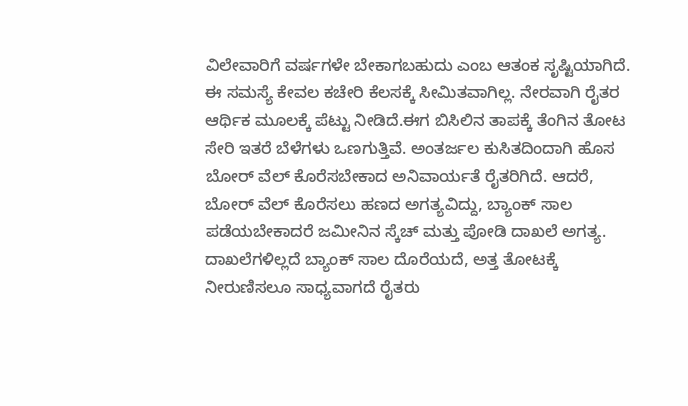ವಿಲೇವಾರಿಗೆ ವರ್ಷಗಳೇ ಬೇಕಾಗಬಹುದು ಎಂಬ ಆತಂಕ ಸೃಷ್ಟಿಯಾಗಿದೆ. ಈ ಸಮಸ್ಯೆ ಕೇವಲ ಕಚೇರಿ ಕೆಲಸಕ್ಕೆ ಸೀಮಿತವಾಗಿಲ್ಲ. ನೇರವಾಗಿ ರೈತರ ಆರ್ಥಿಕ ಮೂಲಕ್ಕೆ ಪೆಟ್ಟು ನೀಡಿದೆ.ಈಗ ಬಿಸಿಲಿನ ತಾಪಕ್ಕೆ ತೆಂಗಿನ ತೋಟ ಸೇರಿ ಇತರೆ ಬೆಳೆಗಳು ಒಣಗುತ್ತಿವೆ. ಅಂತರ್ಜಲ ಕುಸಿತದಿಂದಾಗಿ ಹೊಸ ಬೋರ್ ವೆಲ್ ಕೊರೆಸಬೇಕಾದ ಅನಿವಾರ್ಯತೆ ರೈತರಿಗಿದೆ. ಆದರೆ, ಬೋರ್ ವೆಲ್ ಕೊರೆಸಲು ಹಣದ ಅಗತ್ಯವಿದ್ದು, ಬ್ಯಾಂಕ್ ಸಾಲ ಪಡೆಯಬೇಕಾದರೆ ಜಮೀನಿನ ಸ್ಕೆಚ್ ಮತ್ತು ಪೋಡಿ ದಾಖಲೆ ಅಗತ್ಯ. ದಾಖಲೆಗಳಿಲ್ಲದೆ ಬ್ಯಾಂಕ್ ಸಾಲ ದೊರೆಯದೆ, ಅತ್ತ ತೋಟಕ್ಕೆ ನೀರುಣಿಸಲೂ ಸಾಧ್ಯವಾಗದೆ ರೈತರು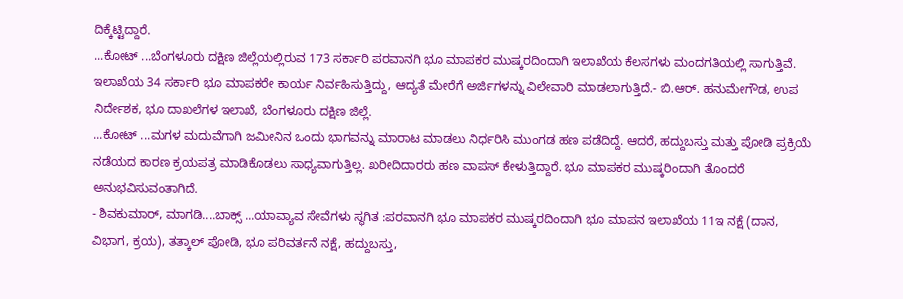ದಿಕ್ಕೆಟ್ಟಿದ್ದಾರೆ.
...ಕೋಟ್ ...ಬೆಂಗಳೂರು ದಕ್ಷಿಣ ಜಿಲ್ಲೆಯಲ್ಲಿರುವ 173 ಸರ್ಕಾರಿ ಪರವಾನಗಿ ಭೂ ಮಾಪಕರ ಮುಷ್ಕರದಿಂದಾಗಿ ಇಲಾಖೆಯ ಕೆಲಸಗಳು ಮಂದಗತಿಯಲ್ಲಿ ಸಾಗುತ್ತಿವೆ. ಇಲಾಖೆಯ 34 ಸರ್ಕಾರಿ ಭೂ ಮಾಪಕರೇ ಕಾರ್ಯ ನಿರ್ವಹಿಸುತ್ತಿದ್ದು, ಆದ್ಯತೆ ಮೇರೆಗೆ ಅರ್ಜಿಗಳನ್ನು ವಿಲೇವಾರಿ ಮಾಡಲಾಗುತ್ತಿದೆ.- ಬಿ.ಆರ್. ಹನುಮೇಗೌಡ, ಉಪ ನಿರ್ದೇಶಕ, ಭೂ ದಾಖಲೆಗಳ ಇಲಾಖೆ, ಬೆಂಗಳೂರು ದಕ್ಷಿಣ ಜಿಲ್ಲೆ.
...ಕೋಟ್ ...ಮಗಳ ಮದುವೆಗಾಗಿ ಜಮೀನಿನ ಒಂದು ಭಾಗವನ್ನು ಮಾರಾಟ ಮಾಡಲು ನಿರ್ಧರಿಸಿ ಮುಂಗಡ ಹಣ ಪಡೆದಿದ್ದೆ. ಆದರೆ, ಹದ್ದುಬಸ್ತು ಮತ್ತು ಪೋಡಿ ಪ್ರಕ್ರಿಯೆ ನಡೆಯದ ಕಾರಣ ಕ್ರಯಪತ್ರ ಮಾಡಿಕೊಡಲು ಸಾಧ್ಯವಾಗುತ್ತಿಲ್ಲ. ಖರೀದಿದಾರರು ಹಣ ವಾಪಸ್ ಕೇಳುತ್ತಿದ್ದಾರೆ. ಭೂ ಮಾಪಕರ ಮುಷ್ಕರಿಂದಾಗಿ ತೊಂದರೆ ಅನುಭವಿಸುವಂತಾಗಿದೆ.
- ಶಿವಕುಮಾರ್, ಮಾಗಡಿ....ಬಾಕ್ಸ್ ...ಯಾವ್ಯಾವ ಸೇವೆಗಳು ಸ್ಥಗಿತ :ಪರವಾನಗಿ ಭೂ ಮಾಪಕರ ಮುಷ್ಕರದಿಂದಾಗಿ ಭೂ ಮಾಪನ ಇಲಾಖೆಯ 11ಇ ನಕ್ಷೆ (ದಾನ, ವಿಭಾಗ, ಕ್ರಯ), ತತ್ಕಾಲ್ ಪೋಡಿ, ಭೂ ಪರಿವರ್ತನೆ ನಕ್ಷೆ, ಹದ್ದುಬಸ್ತು,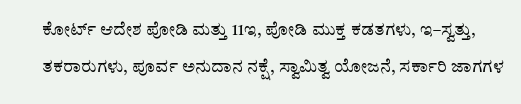ಕೋರ್ಟ್ ಆದೇಶ ಪೋಡಿ ಮತ್ತು 11ಇ, ಪೋಡಿ ಮುಕ್ತ ಕಡತಗಳು, ಇ–ಸ್ವತ್ತು, ತಕರಾರುಗಳು, ಪೂರ್ವ ಅನುದಾನ ನಕ್ಷೆ, ಸ್ವಾಮಿತ್ವ ಯೋಜನೆ, ಸರ್ಕಾರಿ ಜಾಗಗಳ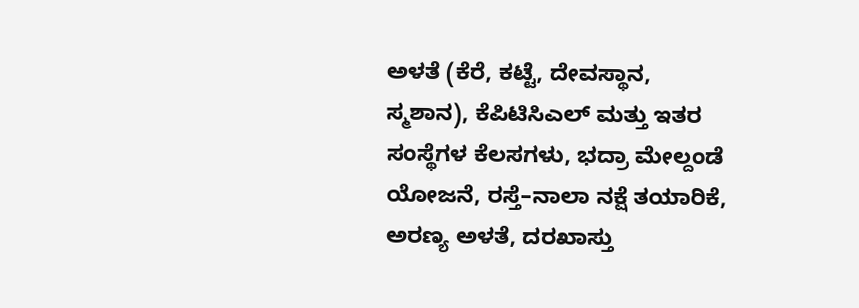ಅಳತೆ (ಕೆರೆ, ಕಟ್ಟೆ, ದೇವಸ್ಥಾನ, ಸ್ಮಶಾನ), ಕೆಪಿಟಿಸಿಎಲ್ ಮತ್ತು ಇತರ ಸಂಸ್ಥೆಗಳ ಕೆಲಸಗಳು, ಭದ್ರಾ ಮೇಲ್ದಂಡೆ ಯೋಜನೆ, ರಸ್ತೆ–ನಾಲಾ ನಕ್ಷೆ ತಯಾರಿಕೆ, ಅರಣ್ಯ ಅಳತೆ, ದರಖಾಸ್ತು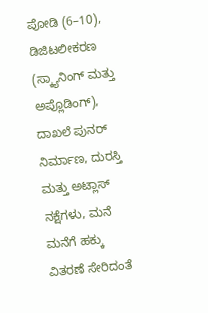ಪೋಡಿ (6–10), ಡಿಜಿಟಲೀಕರಣ (ಸ್ಕ್ಯಾನಿಂಗ್ ಮತ್ತು ಅಪ್ಲೊಡಿಂಗ್), ದಾಖಲೆ ಪುನರ್ ನಿರ್ಮಾಣ, ದುರಸ್ತಿ ಮತ್ತು ಅಟ್ಲಾಸ್ ನಕ್ಷೆಗಳು, ಮನೆ ಮನೆಗೆ ಹಕ್ಕು ವಿತರಣೆ ಸೇರಿದಂತೆ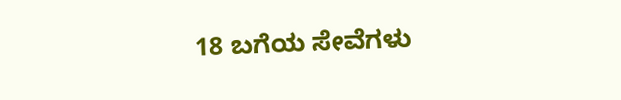18 ಬಗೆಯ ಸೇವೆಗಳು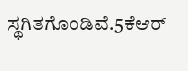ಸ್ಥಗಿತಗೊಂಡಿವೆ.5ಕೆಆರ್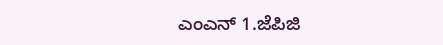ಎಂಎನ್ 1.ಜೆಪಿಜಿ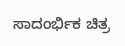ಸಾದಂರ್ಭಿಕ ಚಿತ್ರ